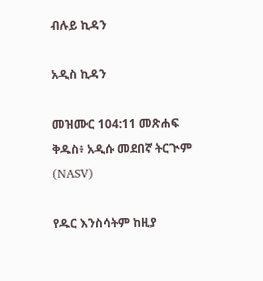ብሉይ ኪዳን

አዲስ ኪዳን

መዝሙር 104:11 መጽሐፍ ቅዱስ፥ አዲሱ መደበኛ ትርጒም (NASV)

የዱር እንስሳትም ከዚያ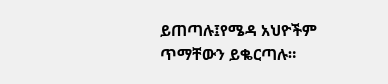ይጠጣሉ፤የሜዳ አህዮችም ጥማቸውን ይቈርጣሉ።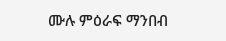ሙሉ ምዕራፍ ማንበብ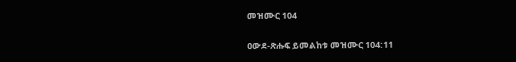መዝሙር 104

ዐውደ-ጽሑፍ ይመልከቱ መዝሙር 104:11